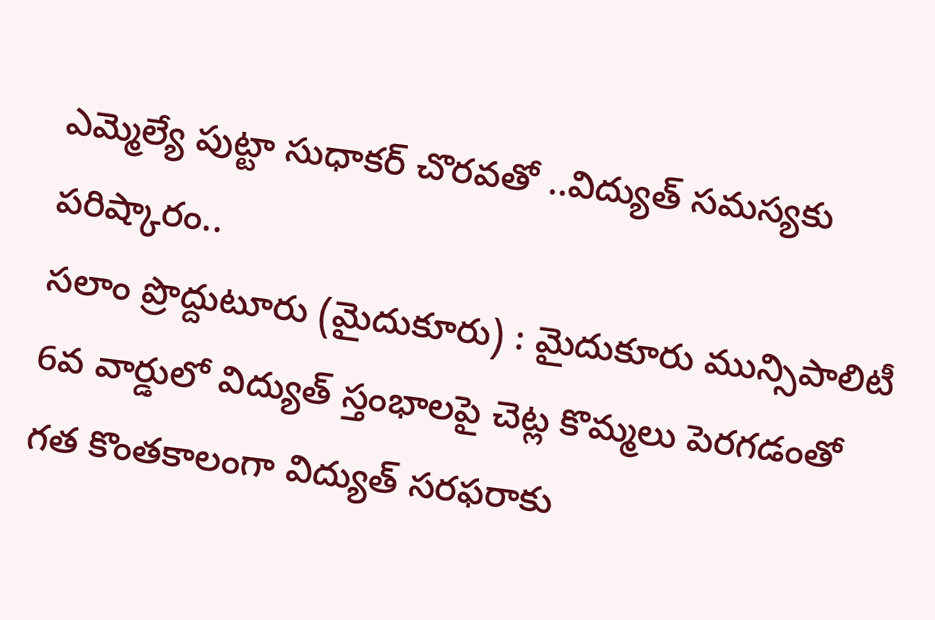ఎమ్మెల్యే పుట్టా సుధాకర్ చొరవతో ..విద్యుత్ సమస్యకు పరిష్కారం..
సలాం ప్రొద్దుటూరు (మైదుకూరు) : మైదుకూరు మున్సిపాలిటీ 6వ వార్డులో విద్యుత్ స్తంభాలపై చెట్ల కొమ్మలు పెరగడంతో గత కొంతకాలంగా విద్యుత్ సరఫరాకు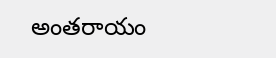అంతరాయం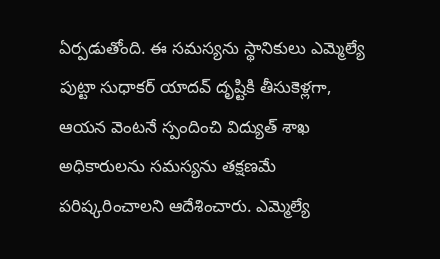ఏర్పడుతోంది. ఈ సమస్యను స్థానికులు ఎమ్మెల్యే పుట్టా సుధాకర్ యాదవ్ దృష్టికి తీసుకెళ్లగా, ఆయన వెంటనే స్పందించి విద్యుత్ శాఖ అధికారులను సమస్యను తక్షణమే పరిష్కరించాలని ఆదేశించారు. ఎమ్మెల్యే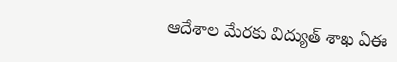ఆదేశాల మేరకు విద్యుత్ శాఖ ఏఈ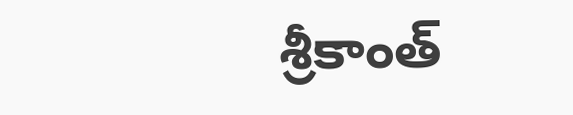శ్రీకాంత్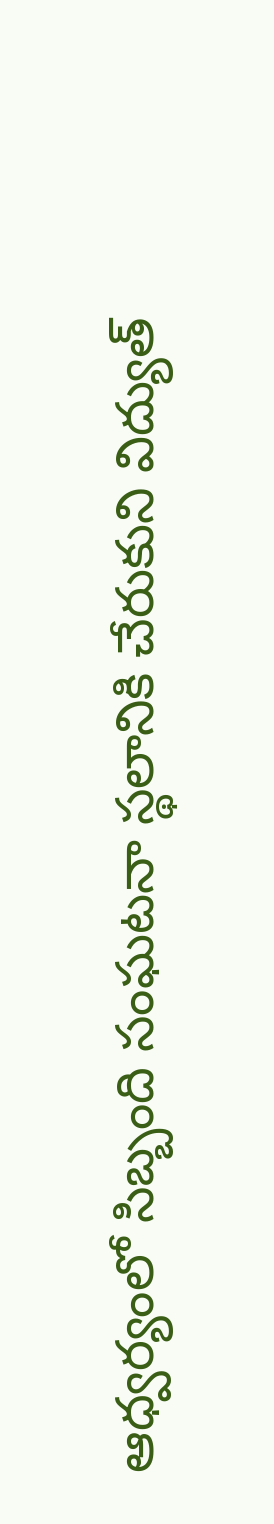ఆధ్వర్యంలో సిబ్బంది సంఘటనా స్థలానికి చేరుకుని విద్యుత్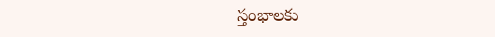స్తంభాలకు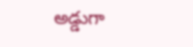అడ్డుగా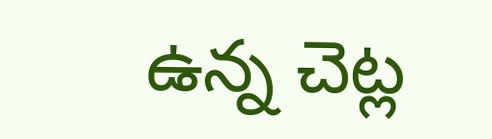ఉన్న చెట్ల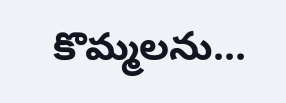కొమ్మలను...